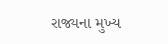રાજ્યના મુખ્ય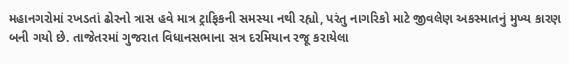મહાનગરોમાં રખડતાં ઢોરનો ત્રાસ હવે માત્ર ટ્રાફિકની સમસ્યા નથી રહ્યો, પરંતુ નાગરિકો માટે જીવલેણ અકસ્માતનું મુખ્ય કારણ બની ગયો છે. તાજેતરમાં ગુજરાત વિધાનસભાના સત્ર દરમિયાન રજૂ કરાયેલા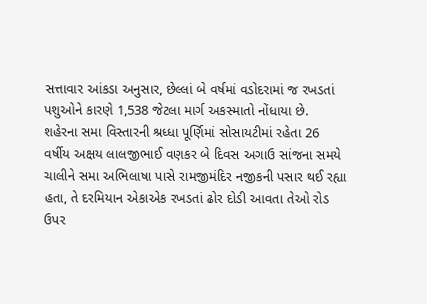સત્તાવાર આંકડા અનુસાર, છેલ્લાં બે વર્ષમાં વડોદરામાં જ રખડતાં પશુઓને કારણે 1,538 જેટલા માર્ગ અકસ્માતો નોંધાયા છે.
શહેરના સમા વિસ્તારની શ્રધ્ધા પૂર્ણિમાં સોસાયટીમાં રહેતા 26 વર્ષીય અક્ષય લાલજીભાઈ વણકર બે દિવસ અગાઉ સાંજના સમયે ચાલીને સમા અભિલાષા પાસે રામજીમંદિર નજીકની પસાર થઈ રહ્યા હતા, તે દરમિયાન એકાએક રખડતાં ઢોર દોડી આવતા તેઓ રોડ ઉપર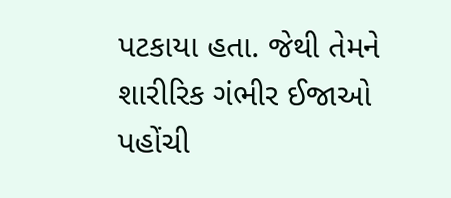પટકાયા હતા. જેથી તેમને શારીરિક ગંભીર ઈજાઓ પહોંચી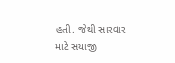હતી. જેથી સારવાર માટે સયાજી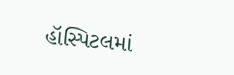હૉસ્પિટલમાં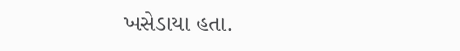ખસેડાયા હતા.